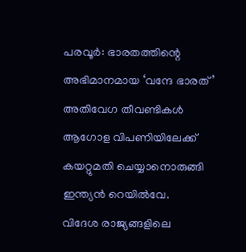പരവൂർ: ഭാരതത്തിന്റെ അഭിമാനമായ ‘വന്ദേ ഭാരത്’ അതിവേഗ തീവണ്ടികൾ ആഗോള വിപണിയിലേക്ക് കയറ്റുമതി ചെയ്യാനൊരുങ്ങി ഇന്ത്യൻ റെയിൽവേ.
വിദേശ രാജ്യങ്ങളിലെ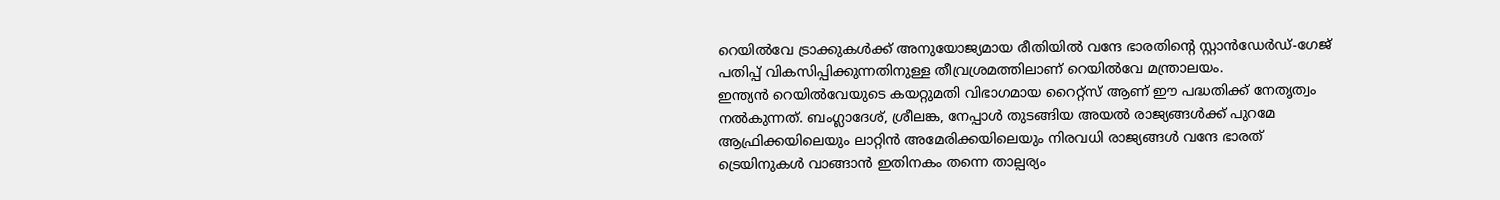റെയിൽവേ ട്രാക്കുകൾക്ക് അനുയോജ്യമായ രീതിയിൽ വന്ദേ ഭാരതിന്റെ സ്റ്റാൻഡേർഡ്-ഗേജ് പതിപ്പ് വികസിപ്പിക്കുന്നതിനുള്ള തീവ്രശ്രമത്തിലാണ് റെയിൽവേ മന്ത്രാലയം.
ഇന്ത്യൻ റെയിൽവേയുടെ കയറ്റുമതി വിഭാഗമായ റൈറ്റ്സ് ആണ് ഈ പദ്ധതിക്ക് നേതൃത്വം നൽകുന്നത്. ബംഗ്ലാദേശ്, ശ്രീലങ്ക, നേപ്പാൾ തുടങ്ങിയ അയൽ രാജ്യങ്ങൾക്ക് പുറമേ ആഫ്രിക്കയിലെയും ലാറ്റിൻ അമേരിക്കയിലെയും നിരവധി രാജ്യങ്ങൾ വന്ദേ ഭാരത് ട്രെയിനുകൾ വാങ്ങാൻ ഇതിനകം തന്നെ താല്പര്യം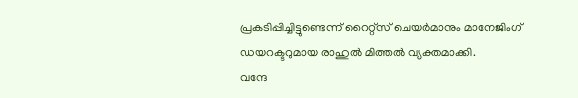പ്രകടിപ്പിച്ചിട്ടുണ്ടെന്ന് റൈറ്റ്സ് ചെയർമാനും മാനേജിംഗ് ഡയറക്ടറുമായ രാഹുൽ മിത്തൽ വ്യക്തമാക്കി.
വന്ദേ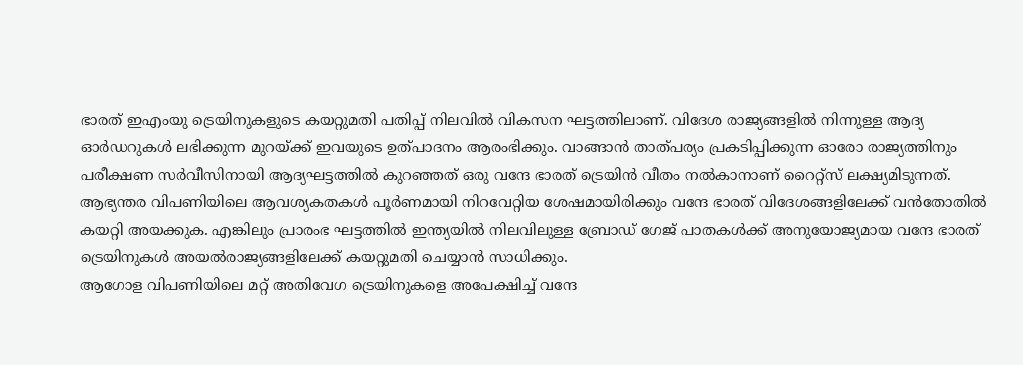ഭാരത് ഇഎംയു ട്രെയിനുകളുടെ കയറ്റുമതി പതിപ്പ് നിലവിൽ വികസന ഘട്ടത്തിലാണ്. വിദേശ രാജ്യങ്ങളിൽ നിന്നുള്ള ആദ്യ ഓർഡറുകൾ ലഭിക്കുന്ന മുറയ്ക്ക് ഇവയുടെ ഉത്പാദനം ആരംഭിക്കും. വാങ്ങാൻ താത്പര്യം പ്രകടിപ്പിക്കുന്ന ഓരോ രാജ്യത്തിനും പരീക്ഷണ സർവീസിനായി ആദ്യഘട്ടത്തിൽ കുറഞ്ഞത് ഒരു വന്ദേ ഭാരത് ട്രെയിൻ വീതം നൽകാനാണ് റൈറ്റ്സ് ലക്ഷ്യമിടുന്നത്.
ആഭ്യന്തര വിപണിയിലെ ആവശ്യകതകൾ പൂർണമായി നിറവേറ്റിയ ശേഷമായിരിക്കും വന്ദേ ഭാരത് വിദേശങ്ങളിലേക്ക് വൻതോതിൽ കയറ്റി അയക്കുക. എങ്കിലും പ്രാരംഭ ഘട്ടത്തിൽ ഇന്ത്യയിൽ നിലവിലുള്ള ബ്രോഡ് ഗേജ് പാതകൾക്ക് അനുയോജ്യമായ വന്ദേ ഭാരത് ട്രെയിനുകൾ അയൽരാജ്യങ്ങളിലേക്ക് കയറ്റുമതി ചെയ്യാൻ സാധിക്കും.
ആഗോള വിപണിയിലെ മറ്റ് അതിവേഗ ട്രെയിനുകളെ അപേക്ഷിച്ച് വന്ദേ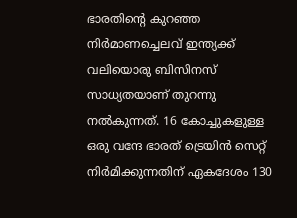ഭാരതിന്റെ കുറഞ്ഞ നിർമാണച്ചെലവ് ഇന്ത്യക്ക് വലിയൊരു ബിസിനസ് സാധ്യതയാണ് തുറന്നു നൽകുന്നത്. 16 കോച്ചുകളുള്ള ഒരു വന്ദേ ഭാരത് ട്രെയിൻ സെറ്റ് നിർമിക്കുന്നതിന് ഏകദേശം 130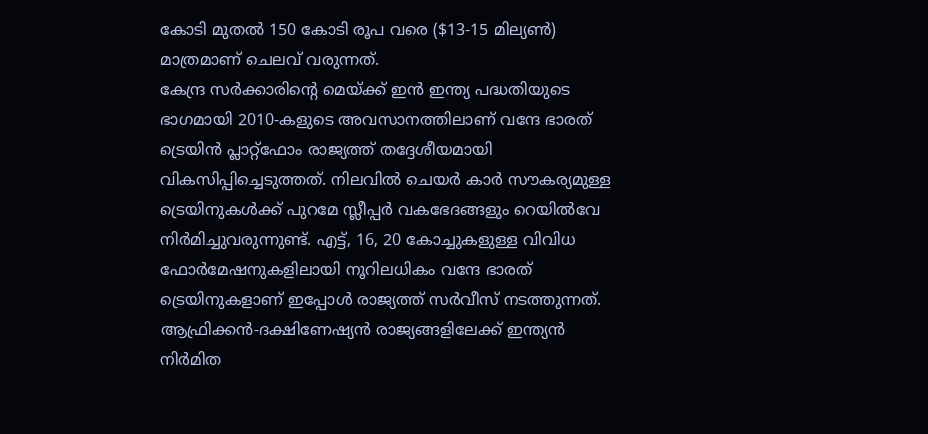കോടി മുതൽ 150 കോടി രൂപ വരെ ($13-15 മില്യൺ) മാത്രമാണ് ചെലവ് വരുന്നത്.
കേന്ദ്ര സർക്കാരിന്റെ മെയ്ക്ക് ഇൻ ഇന്ത്യ പദ്ധതിയുടെ ഭാഗമായി 2010-കളുടെ അവസാനത്തിലാണ് വന്ദേ ഭാരത് ട്രെയിൻ പ്ലാറ്റ്ഫോം രാജ്യത്ത് തദ്ദേശീയമായി വികസിപ്പിച്ചെടുത്തത്. നിലവിൽ ചെയർ കാർ സൗകര്യമുള്ള ട്രെയിനുകൾക്ക് പുറമേ സ്ലീപ്പർ വകഭേദങ്ങളും റെയിൽവേ നിർമിച്ചുവരുന്നുണ്ട്. എട്ട്, 16, 20 കോച്ചുകളുള്ള വിവിധ ഫോർമേഷനുകളിലായി നൂറിലധികം വന്ദേ ഭാരത് ട്രെയിനുകളാണ് ഇപ്പോൾ രാജ്യത്ത് സർവീസ് നടത്തുന്നത്.
ആഫ്രിക്കൻ-ദക്ഷിണേഷ്യൻ രാജ്യങ്ങളിലേക്ക് ഇന്ത്യൻ നിർമിത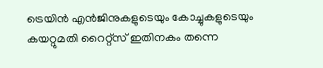ട്രെയിൻ എൻജിനുകളുടെയും കോച്ചുകളുടെയും കയറ്റുമതി റൈറ്റ്സ് ഇതിനകം തന്നെ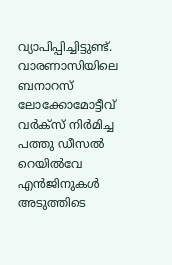വ്യാപിപ്പിച്ചിട്ടുണ്ട്. വാരണാസിയിലെ ബനാറസ് ലോക്കോമോട്ടീവ് വർക്സ് നിർമിച്ച പത്തു ഡീസൽ റെയിൽവേ എൻജിനുകൾ അടുത്തിടെ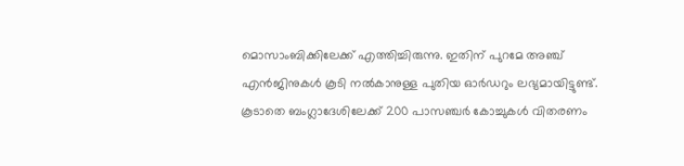മൊസാംബിക്കിലേക്ക് എത്തിച്ചിരുന്നു. ഇതിന് പുറമേ അഞ്ച് എൻജിനുകൾ കൂടി നൽകാനുള്ള പുതിയ ഓർഡറും ലഭ്യമായിട്ടുണ്ട്.
കൂടാതെ ബംഗ്ലാദേശിലേക്ക് 200 പാസഞ്ചർ കോച്ചുകൾ വിതരണം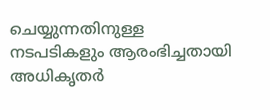ചെയ്യുന്നതിനുള്ള നടപടികളും ആരംഭിച്ചതായി അധികൃതർ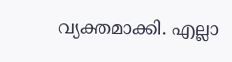വ്യക്തമാക്കി. എല്ലാ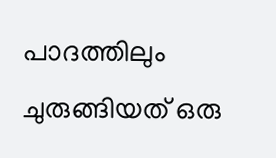പാദത്തിലും ചുരുങ്ങിയത് ഒരു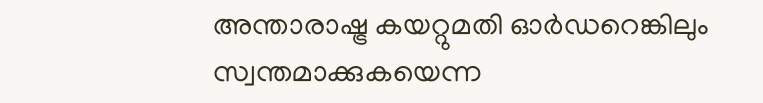അന്താരാഷ്ട്ര കയറ്റുമതി ഓർഡറെങ്കിലും സ്വന്തമാക്കുകയെന്ന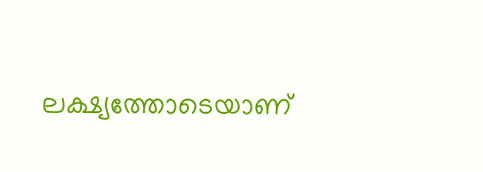ലക്ഷ്യത്തോടെയാണ്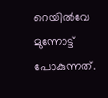റെയിൽവേ മുന്നോട്ട് പോകുന്നത്.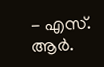- എസ്. ആർ.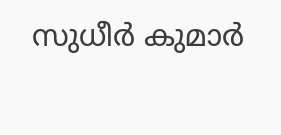സുധീർ കുമാർ